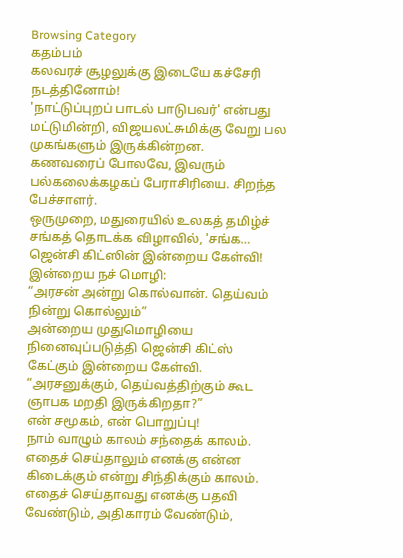Browsing Category
கதம்பம்
கலவரச் சூழலுக்கு இடையே கச்சேரி நடத்தினோம்!
'நாட்டுப்புறப் பாடல் பாடுபவர்' என்பது மட்டுமின்றி, விஜயலட்சுமிக்கு வேறு பல முகங்களும் இருக்கின்றன.
கணவரைப் போலவே, இவரும் பல்கலைக்கழகப் பேராசிரியை. சிறந்த பேச்சாளர்.
ஒருமுறை, மதுரையில் உலகத் தமிழ்ச் சங்கத் தொடக்க விழாவில், 'சங்க…
ஜென்சி கிட்ஸின் இன்றைய கேள்வி!
இன்றைய நச் மொழி:
“அரசன் அன்று கொல்வான். தெய்வம் நின்று கொல்லும்”
அன்றைய முதுமொழியை நினைவுப்படுத்தி ஜென்சி கிட்ஸ் கேட்கும் இன்றைய கேள்வி.
“அரசனுக்கும், தெய்வத்திற்கும் கூட ஞாபக மறதி இருக்கிறதா?”
என் சமூகம், என் பொறுப்பு!
நாம் வாழும் காலம் சந்தைக் காலம். எதைச் செய்தாலும் எனக்கு என்ன கிடைக்கும் என்று சிந்திக்கும் காலம்.
எதைச் செய்தாவது எனக்கு பதவி வேண்டும், அதிகாரம் வேண்டும்,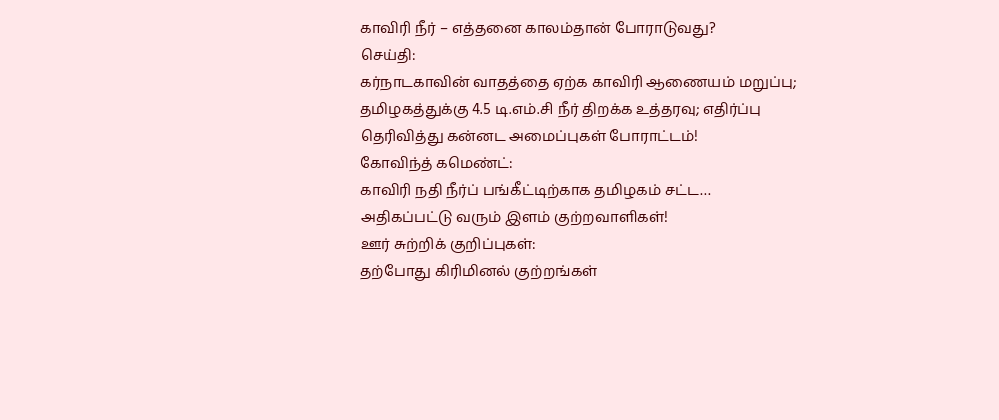காவிரி நீர் – எத்தனை காலம்தான் போராடுவது?
செய்தி:
கர்நாடகாவின் வாதத்தை ஏற்க காவிரி ஆணையம் மறுப்பு; தமிழகத்துக்கு 4.5 டி.எம்.சி நீர் திறக்க உத்தரவு; எதிர்ப்பு தெரிவித்து கன்னட அமைப்புகள் போராட்டம்!
கோவிந்த் கமெண்ட்:
காவிரி நதி நீர்ப் பங்கீட்டிற்காக தமிழகம் சட்ட…
அதிகப்பட்டு வரும் இளம் குற்றவாளிகள்!
ஊர் சுற்றிக் குறிப்புகள்:
தற்போது கிரிமினல் குற்றங்கள்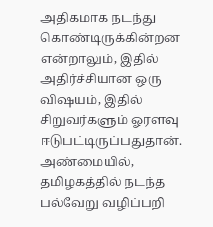அதிகமாக நடந்து கொண்டிருக்கின்றன என்றாலும், இதில் அதிர்ச்சியான ஒரு விஷயம், இதில் சிறுவர்களும் ஓரளவு ஈடுபட்டிருப்பதுதான்.
அண்மையில், தமிழகத்தில் நடந்த பல்வேறு வழிப்பறி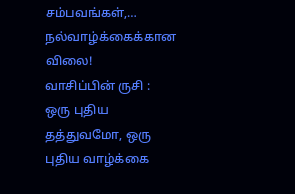சம்பவங்கள்,…
நல்வாழ்க்கைக்கான விலை!
வாசிப்பின் ருசி :
ஒரு புதிய தத்துவமோ, ஒரு புதிய வாழ்க்கை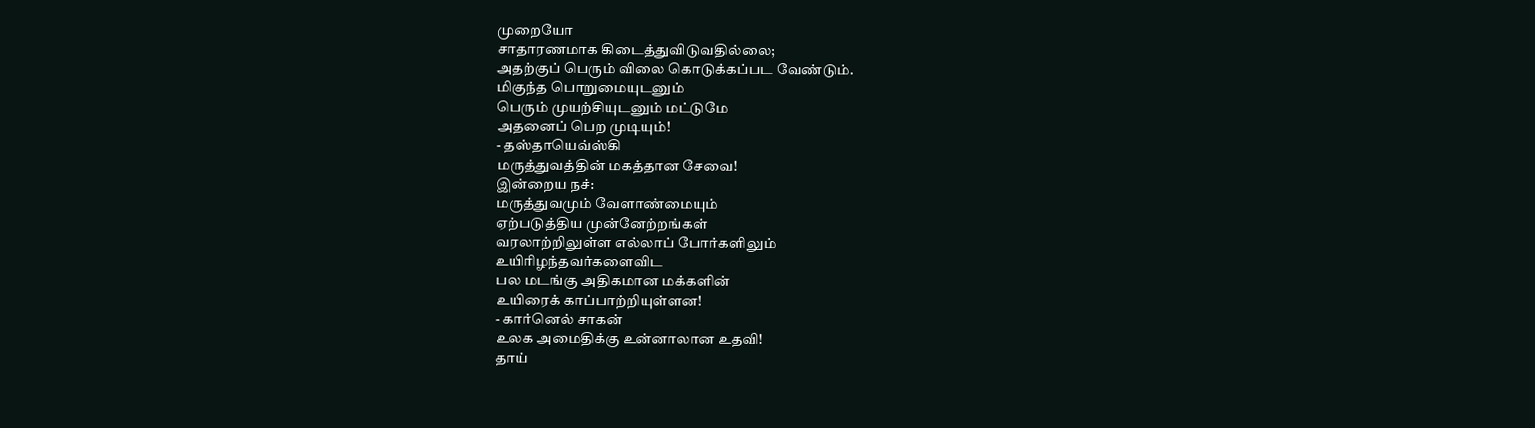முறையோ
சாதாரணமாக கிடைத்துவிடுவதில்லை;
அதற்குப் பெரும் விலை கொடுக்கப்பட வேண்டும்.
மிகுந்த பொறுமையுடனும்
பெரும் முயற்சியுடனும் மட்டுமே
அதனைப் பெற முடியும்!
- தஸ்தாயெவ்ஸ்கி
மருத்துவத்தின் மகத்தான சேவை!
இன்றைய நச்:
மருத்துவமும் வேளாண்மையும்
ஏற்படுத்திய முன்னேற்றங்கள்
வரலாற்றிலுள்ள எல்லாப் போர்களிலும்
உயிரிழந்தவர்களைவிட
பல மடங்கு அதிகமான மக்களின்
உயிரைக் காப்பாற்றியுள்ளன!
- கார்னெல் சாகன்
உலக அமைதிக்கு உன்னாலான உதவி!
தாய்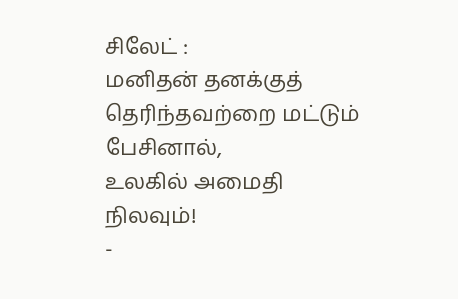சிலேட் :
மனிதன் தனக்குத் தெரிந்தவற்றை மட்டும் பேசினால்,
உலகில் அமைதி நிலவும்!
-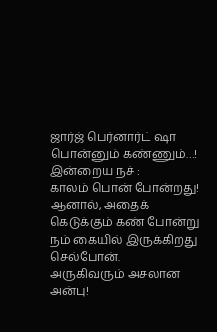ஜார்ஜ் பெர்னார்ட் ஷா
பொன்னும் கண்ணும்…!
இன்றைய நச் :
காலம் பொன் போன்றது!
ஆனால், அதைக் கெடுக்கும் கண் போன்று
நம் கையில் இருக்கிறது செல்போன்.
அருகிவரும் அசலான அன்பு!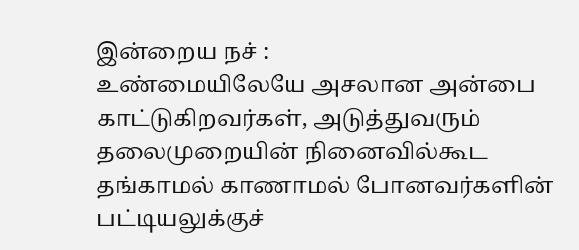இன்றைய நச் :
உண்மையிலேயே அசலான அன்பை காட்டுகிறவர்கள், அடுத்துவரும் தலைமுறையின் நினைவில்கூட தங்காமல் காணாமல் போனவர்களின் பட்டியலுக்குச்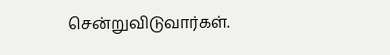சென்றுவிடுவார்கள்.